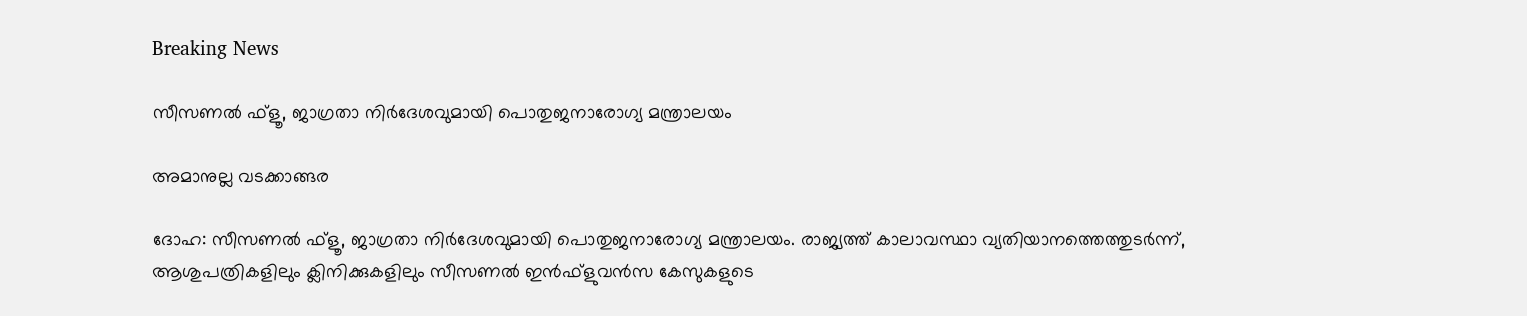Breaking News

സീസണല്‍ ഫ്‌ളൂ, ജാഗ്രതാ നിര്‍ദേശവുമായി പൊതുജനാരോഗ്യ മന്ത്രാലയം

അമാനുല്ല വടക്കാങ്ങര

ദോഹ: സീസണല്‍ ഫ്‌ളൂ, ജാഗ്രതാ നിര്‍ദേശവുമായി പൊതുജനാരോഗ്യ മന്ത്രാലയം. രാജ്യത്ത് കാലാവസ്ഥാ വ്യതിയാനത്തെത്തുടര്‍ന്ന്, ആശുപത്രികളിലും ക്ലിനിക്കുകളിലും സീസണല്‍ ഇന്‍ഫ്‌ളുവന്‍സ കേസുകളുടെ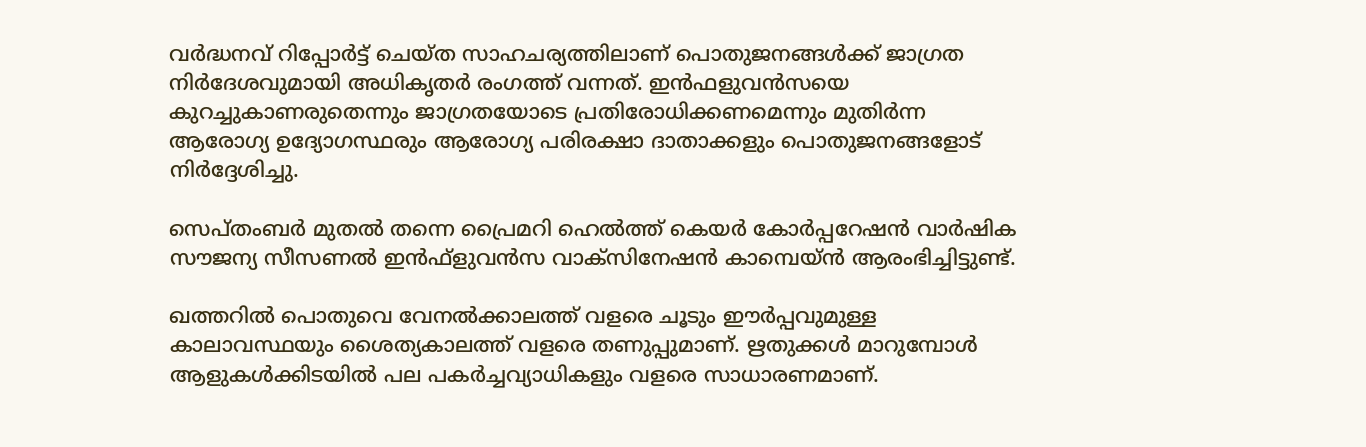വര്‍ദ്ധനവ് റിപ്പോര്‍ട്ട് ചെയ്ത സാഹചര്യത്തിലാണ് പൊതുജനങ്ങള്‍ക്ക് ജാഗ്രത നിര്‍ദേശവുമായി അധികൃതര്‍ രംഗത്ത് വന്നത്. ഇന്‍ഫളുവന്‍സയെ കുറച്ചുകാണരുതെന്നും ജാഗ്രതയോടെ പ്രതിരോധിക്കണമെന്നും മുതിര്‍ന്ന ആരോഗ്യ ഉദ്യോഗസ്ഥരും ആരോഗ്യ പരിരക്ഷാ ദാതാക്കളും പൊതുജനങ്ങളോട് നിര്‍ദ്ദേശിച്ചു.

സെപ്തംബര്‍ മുതല്‍ തന്നെ പ്രൈമറി ഹെല്‍ത്ത് കെയര്‍ കോര്‍പ്പറേഷന്‍ വാര്‍ഷിക സൗജന്യ സീസണല്‍ ഇന്‍ഫ്‌ളുവന്‍സ വാക്‌സിനേഷന്‍ കാമ്പെയ്ന്‍ ആരംഭിച്ചിട്ടുണ്ട്.

ഖത്തറില്‍ പൊതുവെ വേനല്‍ക്കാലത്ത് വളരെ ചൂടും ഈര്‍പ്പവുമുള്ള കാലാവസ്ഥയും ശൈത്യകാലത്ത് വളരെ തണുപ്പുമാണ്. ഋതുക്കള്‍ മാറുമ്പോള്‍ ആളുകള്‍ക്കിടയില്‍ പല പകര്‍ച്ചവ്യാധികളും വളരെ സാധാരണമാണ്.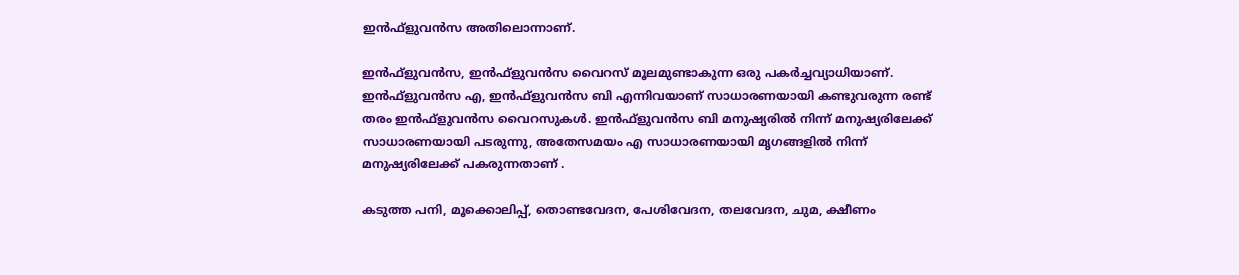ഇന്‍ഫ്‌ളുവന്‍സ അതിലൊന്നാണ്.

ഇന്‍ഫ്‌ളുവന്‍സ, ഇന്‍ഫ്‌ളുവന്‍സ വൈറസ് മൂലമുണ്ടാകുന്ന ഒരു പകര്‍ച്ചവ്യാധിയാണ്. ഇന്‍ഫ്‌ളുവന്‍സ എ, ഇന്‍ഫ്‌ളുവന്‍സ ബി എന്നിവയാണ് സാധാരണയായി കണ്ടുവരുന്ന രണ്ട് തരം ഇന്‍ഫ്‌ളുവന്‍സ വൈറസുകള്‍. ഇന്‍ഫ്‌ളുവന്‍സ ബി മനുഷ്യരില്‍ നിന്ന് മനുഷ്യരിലേക്ക് സാധാരണയായി പടരുന്നു, അതേസമയം എ സാധാരണയായി മൃഗങ്ങളില്‍ നിന്ന് മനുഷ്യരിലേക്ക് പകരുന്നതാണ് .

കടുത്ത പനി, മൂക്കൊലിപ്പ്, തൊണ്ടവേദന, പേശിവേദന, തലവേദന, ചുമ, ക്ഷീണം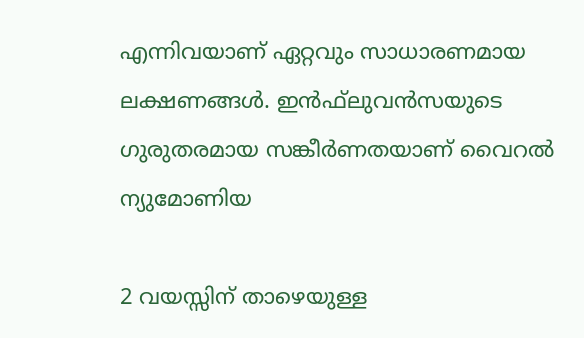എന്നിവയാണ് ഏറ്റവും സാധാരണമായ ലക്ഷണങ്ങള്‍. ഇന്‍ഫ്‌ലുവന്‍സയുടെ ഗുരുതരമായ സങ്കീര്‍ണതയാണ് വൈറല്‍ ന്യുമോണിയ

2 വയസ്സിന് താഴെയുള്ള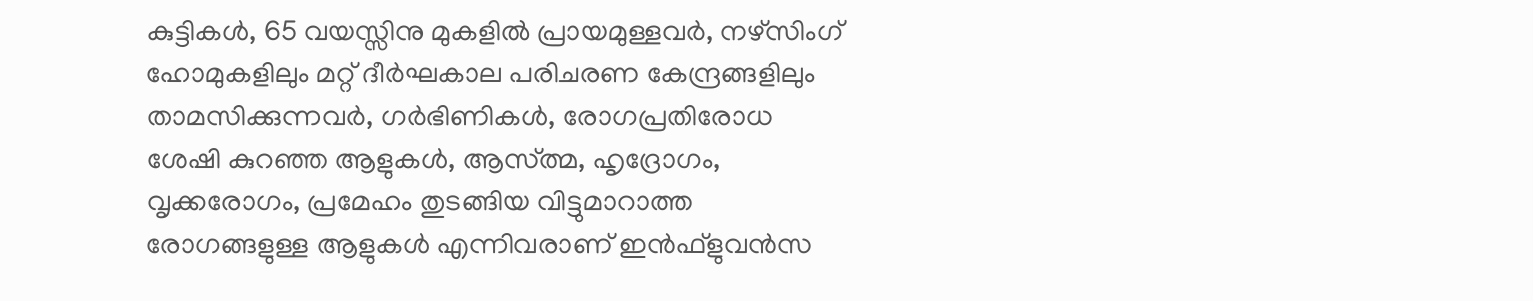കുട്ടികള്‍, 65 വയസ്സിനു മുകളില്‍ പ്രായമുള്ളവര്‍, നഴ്സിംഗ് ഹോമുകളിലും മറ്റ് ദീര്‍ഘകാല പരിചരണ കേന്ദ്രങ്ങളിലും താമസിക്കുന്നവര്‍, ഗര്‍ഭിണികള്‍, രോഗപ്രതിരോധ ശേഷി കുറഞ്ഞ ആളുകള്‍, ആസ്ത്മ, ഹൃദ്രോഗം, വൃക്കരോഗം, പ്രമേഹം തുടങ്ങിയ വിട്ടുമാറാത്ത രോഗങ്ങളുള്ള ആളുകള്‍ എന്നിവരാണ് ഇന്‍ഫ്‌ളുവന്‍സ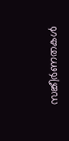സങ്കീര്‍ണതകള്‍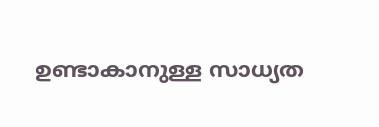ഉണ്ടാകാനുള്ള സാധ്യത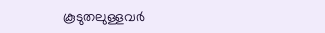കൂടുതലുള്ളവര്‍